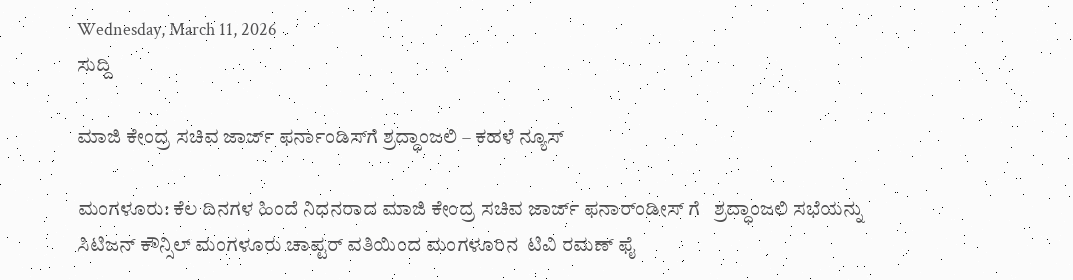Wednesday, March 11, 2026
ಸುದ್ದಿ

ಮಾಜಿ ಕೇಂದ್ರ ಸಚಿವ ಜಾರ್ಜ್ ಫರ್ನಾಂಡಿಸ್‍ಗೆ ಶ್ರದ್ಧಾಂಜಲಿ – ಕಹಳೆ ನ್ಯೂಸ್

ಮಂಗಳೂರು: ಕೆಲ ದಿನಗಳ ಹಿಂದೆ ನಿಧನರಾದ ಮಾಜಿ ಕೇಂದ್ರ ಸಚಿವ ಜಾರ್ಜ್ ಫನಾರ್ಂಡೀಸ್ ಗೆ   ಶ್ರದ್ಧಾಂಜಲಿ ಸಭೆಯನ್ನು ಸಿಟಿಜನ್ ಕೌನ್ಸಿಲ್ ಮಂಗಳೂರು ಚಾಪ್ಟರ್ ವತಿಯಿಂದ ಮಂಗಳೂರಿನ  ಟಿವಿ ರಮಣ್ ಫೈ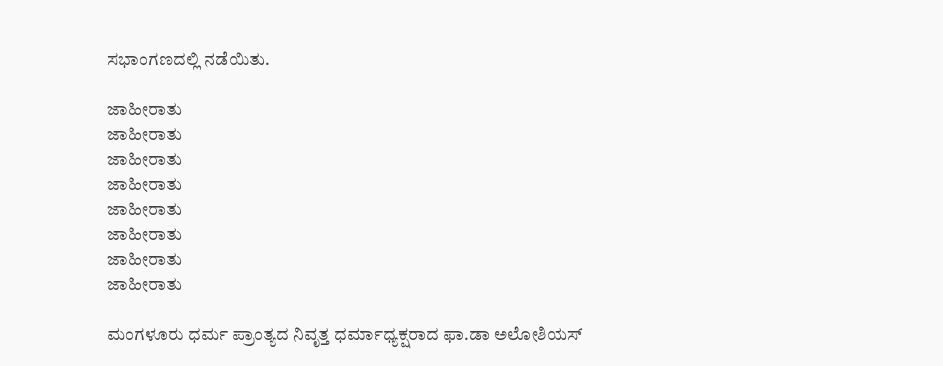ಸಭಾಂಗಣದಲ್ಲಿ ನಡೆಯಿತು.

ಜಾಹೀರಾತು
ಜಾಹೀರಾತು
ಜಾಹೀರಾತು
ಜಾಹೀರಾತು
ಜಾಹೀರಾತು
ಜಾಹೀರಾತು
ಜಾಹೀರಾತು
ಜಾಹೀರಾತು

ಮಂಗಳೂರು ಧರ್ಮ ಪ್ರಾಂತ್ಯದ ನಿವೃತ್ತ ಧರ್ಮಾಧ್ಯಕ್ಷರಾದ ಫಾ.ಡಾ ಅಲೋಶಿಯಸ್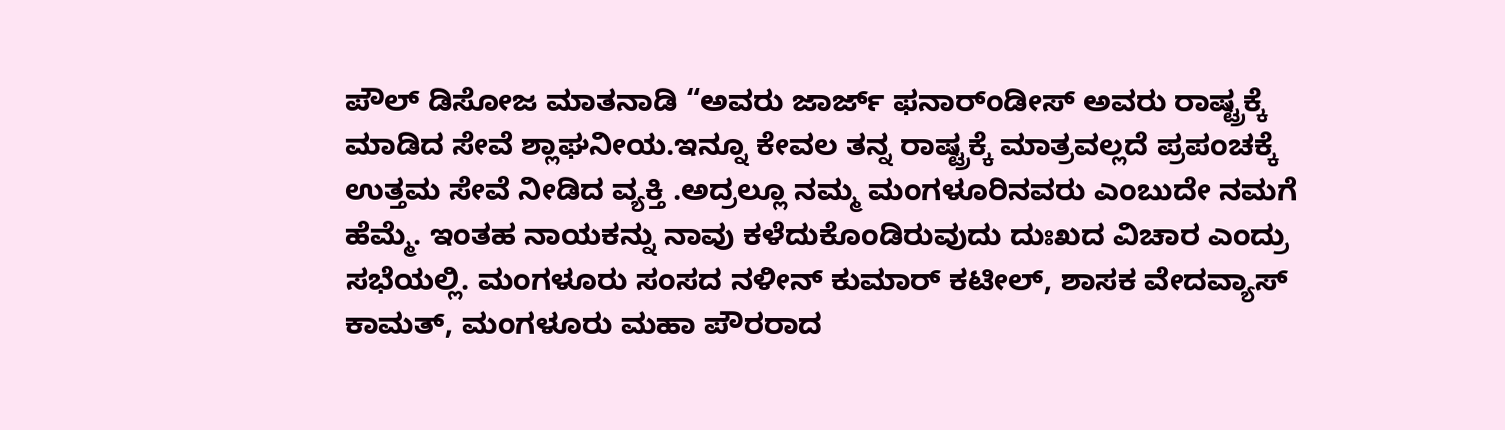ಪೌಲ್ ಡಿಸೋಜ ಮಾತನಾಡಿ “ಅವರು ಜಾರ್ಜ್ ಫನಾರ್ಂಡೀಸ್ ಅವರು ರಾಷ್ಟ್ರಕ್ಕೆ ಮಾಡಿದ ಸೇವೆ ಶ್ಲಾಘನೀಯ.ಇನ್ನೂ ಕೇವಲ ತನ್ನ ರಾಷ್ಟ್ರಕ್ಕೆ ಮಾತ್ರವಲ್ಲದೆ ಪ್ರಪಂಚಕ್ಕೆ ಉತ್ತಮ ಸೇವೆ ನೀಡಿದ ವ್ಯಕ್ತಿ .ಅದ್ರಲ್ಲೂ ನಮ್ಮ ಮಂಗಳೂರಿನವರು ಎಂಬುದೇ ನಮಗೆ ಹೆಮ್ಮೆ. ಇಂತಹ ನಾಯಕನ್ನು ನಾವು ಕಳೆದುಕೊಂಡಿರುವುದು ದುಃಖದ ವಿಚಾರ ಎಂದ್ರು ಸಭೆಯಲ್ಲಿ. ಮಂಗಳೂರು ಸಂಸದ ನಳೀನ್ ಕುಮಾರ್ ಕಟೀಲ್, ಶಾಸಕ ವೇದವ್ಯಾಸ್ ಕಾಮತ್, ಮಂಗಳೂರು ಮಹಾ ಪೌರರಾದ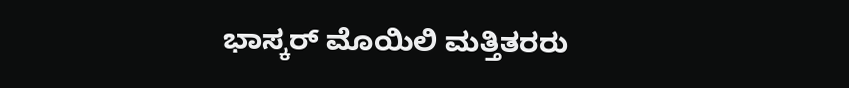ಭಾಸ್ಕರ್ ಮೊಯಿಲಿ ಮತ್ತಿತರರು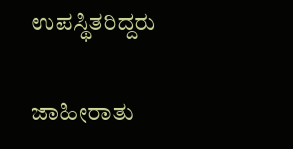ಉಪಸ್ಥಿತರಿದ್ದರು

ಜಾಹೀರಾತು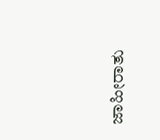ಜಾಹೀರಾತು